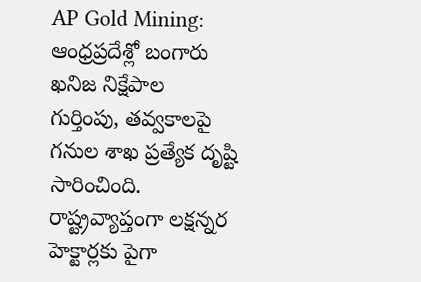AP Gold Mining: ఆంధ్రప్రదేశ్లో బంగారు ఖనిజ నిక్షేపాల గుర్తింపు, తవ్వకాలపై గనుల శాఖ ప్రత్యేక దృష్టి సారించింది. రాష్ట్రవ్యాప్తంగా లక్షన్నర హెక్టార్లకు పైగా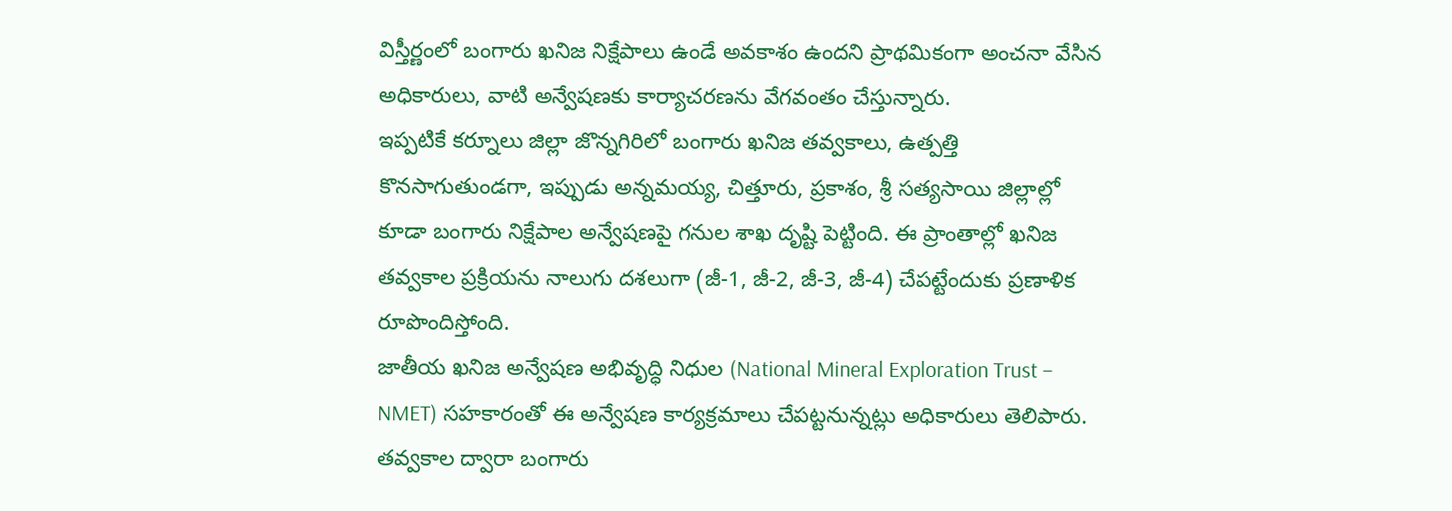విస్తీర్ణంలో బంగారు ఖనిజ నిక్షేపాలు ఉండే అవకాశం ఉందని ప్రాథమికంగా అంచనా వేసిన అధికారులు, వాటి అన్వేషణకు కార్యాచరణను వేగవంతం చేస్తున్నారు.
ఇప్పటికే కర్నూలు జిల్లా జొన్నగిరిలో బంగారు ఖనిజ తవ్వకాలు, ఉత్పత్తి కొనసాగుతుండగా, ఇప్పుడు అన్నమయ్య, చిత్తూరు, ప్రకాశం, శ్రీ సత్యసాయి జిల్లాల్లో కూడా బంగారు నిక్షేపాల అన్వేషణపై గనుల శాఖ దృష్టి పెట్టింది. ఈ ప్రాంతాల్లో ఖనిజ తవ్వకాల ప్రక్రియను నాలుగు దశలుగా (జీ-1, జీ-2, జీ-3, జీ-4) చేపట్టేందుకు ప్రణాళిక రూపొందిస్తోంది.
జాతీయ ఖనిజ అన్వేషణ అభివృద్ధి నిధుల (National Mineral Exploration Trust – NMET) సహకారంతో ఈ అన్వేషణ కార్యక్రమాలు చేపట్టనున్నట్లు అధికారులు తెలిపారు. తవ్వకాల ద్వారా బంగారు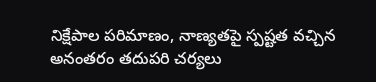నిక్షేపాల పరిమాణం, నాణ్యతపై స్పష్టత వచ్చిన అనంతరం తదుపరి చర్యలు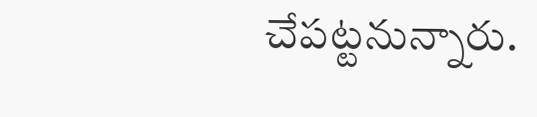చేపట్టనున్నారు.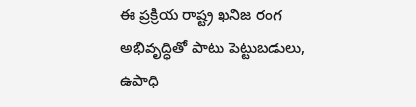ఈ ప్రక్రియ రాష్ట్ర ఖనిజ రంగ అభివృద్ధితో పాటు పెట్టుబడులు, ఉపాధి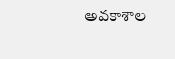అవకాశాల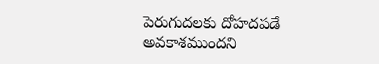పెరుగుదలకు దోహదపడే అవకాశముందని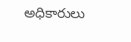అధికారులు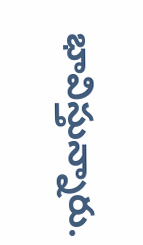భావిస్తున్నారు.